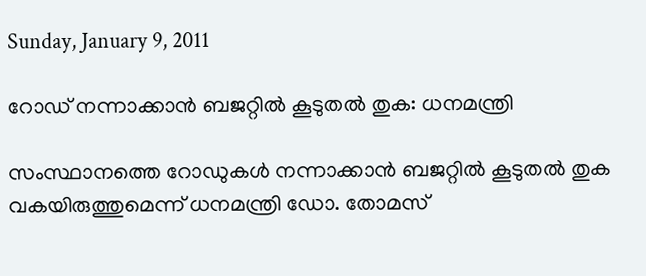Sunday, January 9, 2011

റോഡ് നന്നാക്കാന്‍ ബജറ്റില്‍ കൂടുതല്‍ തുക: ധനമന്ത്രി

സംസ്ഥാനത്തെ റോഡുകള്‍ നന്നാക്കാന്‍ ബജറ്റില്‍ കൂടുതല്‍ തുക വകയിരുത്തുമെന്ന് ധനമന്ത്രി ഡോ. തോമസ്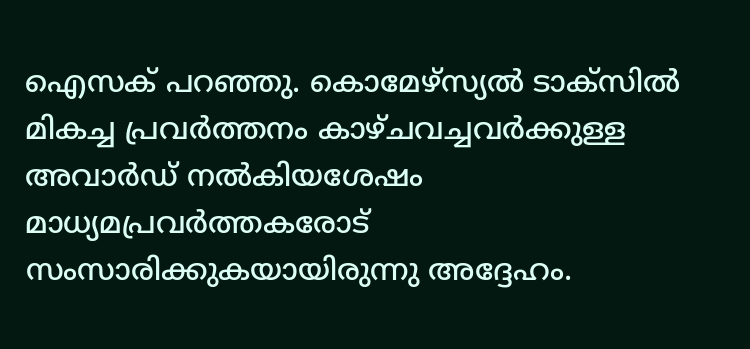ഐസക് പറഞ്ഞു. കൊമേഴ്സ്യല്‍ ടാക്സില്‍ മികച്ച പ്രവര്‍ത്തനം കാഴ്ചവച്ചവര്‍ക്കുള്ള അവാര്‍ഡ് നല്‍കിയശേഷം മാധ്യമപ്രവര്‍ത്തകരോട് സംസാരിക്കുകയായിരുന്നു അദ്ദേഹം.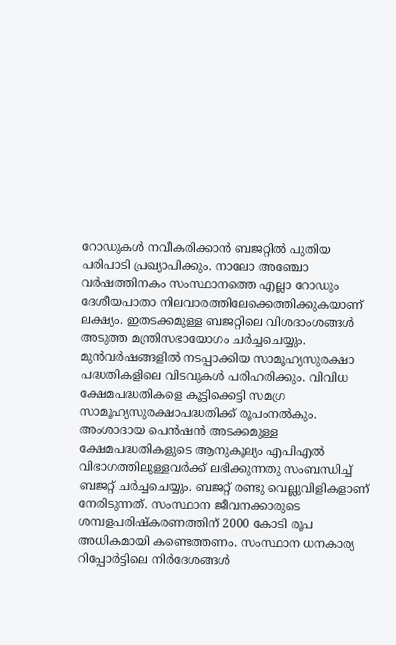റോഡുകള്‍ നവീകരിക്കാന്‍ ബജറ്റില്‍ പുതിയ പരിപാടി പ്രഖ്യാപിക്കും. നാലോ അഞ്ചോ വര്‍ഷത്തിനകം സംസ്ഥാനത്തെ എല്ലാ റോഡും ദേശീയപാതാ നിലവാരത്തിലേക്കെത്തിക്കുകയാണ് ലക്ഷ്യം. ഇതടക്കമുള്ള ബജറ്റിലെ വിശദാംശങ്ങള്‍ അടുത്ത മന്ത്രിസഭായോഗം ചര്‍ച്ചചെയ്യും. മുന്‍വര്‍ഷങ്ങളില്‍ നടപ്പാക്കിയ സാമൂഹ്യസുരക്ഷാ പദ്ധതികളിലെ വിടവുകള്‍ പരിഹരിക്കും. വിവിധ ക്ഷേമപദ്ധതികളെ കൂട്ടിക്കെട്ടി സമഗ്ര സാമൂഹ്യസുരക്ഷാപദ്ധതിക്ക് രൂപംനല്‍കും. അംശാദായ പെന്‍ഷന്‍ അടക്കമുള്ള ക്ഷേമപദ്ധതികളുടെ ആനുകൂല്യം എപിഎല്‍ വിഭാഗത്തിലുള്ളവര്‍ക്ക് ലഭിക്കുന്നതു സംബന്ധിച്ച് ബജറ്റ് ചര്‍ച്ചചെയ്യും. ബജറ്റ് രണ്ടു വെല്ലുവിളികളാണ് നേരിടുന്നത്. സംസ്ഥാന ജീവനക്കാരുടെ ശമ്പളപരിഷ്കരണത്തിന് 2000 കോടി രൂപ അധികമായി കണ്ടെത്തണം. സംസ്ഥാന ധനകാര്യ റിപ്പോര്‍ട്ടിലെ നിര്‍ദേശങ്ങള്‍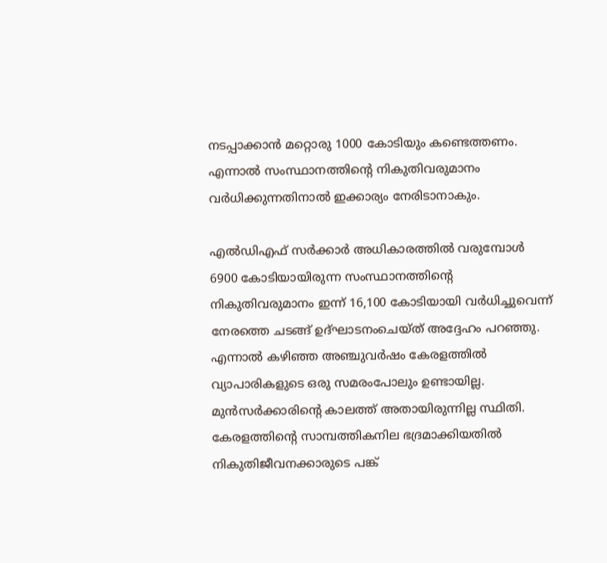നടപ്പാക്കാന്‍ മറ്റൊരു 1000 കോടിയും കണ്ടെത്തണം. എന്നാല്‍ സംസ്ഥാനത്തിന്റെ നികുതിവരുമാനം വര്‍ധിക്കുന്നതിനാല്‍ ഇക്കാര്യം നേരിടാനാകും.

എല്‍ഡിഎഫ് സര്‍ക്കാര്‍ അധികാരത്തില്‍ വരുമ്പോള്‍ 6900 കോടിയായിരുന്ന സംസ്ഥാനത്തിന്റെ നികുതിവരുമാനം ഇന്ന് 16,100 കോടിയായി വര്‍ധിച്ചുവെന്ന് നേരത്തെ ചടങ്ങ് ഉദ്ഘാടനംചെയ്ത് അദ്ദേഹം പറഞ്ഞു. എന്നാല്‍ കഴിഞ്ഞ അഞ്ചുവര്‍ഷം കേരളത്തില്‍ വ്യാപാരികളുടെ ഒരു സമരംപോലും ഉണ്ടായില്ല. മുന്‍സര്‍ക്കാരിന്റെ കാലത്ത് അതായിരുന്നില്ല സ്ഥിതി. കേരളത്തിന്റെ സാമ്പത്തികനില ഭദ്രമാക്കിയതില്‍ നികുതിജീവനക്കാരുടെ പങ്ക്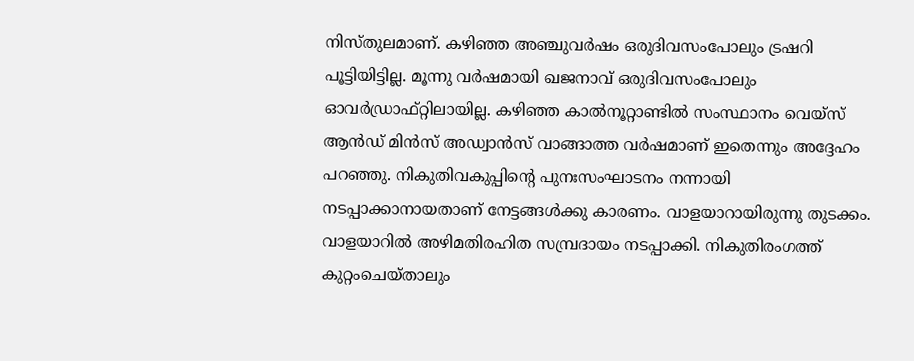നിസ്തുലമാണ്. കഴിഞ്ഞ അഞ്ചുവര്‍ഷം ഒരുദിവസംപോലും ട്രഷറി പൂട്ടിയിട്ടില്ല. മൂന്നു വര്‍ഷമായി ഖജനാവ് ഒരുദിവസംപോലും ഓവര്‍ഡ്രാഫ്റ്റിലായില്ല. കഴിഞ്ഞ കാല്‍നൂറ്റാണ്ടില്‍ സംസ്ഥാനം വെയ്സ് ആന്‍ഡ് മിന്‍സ് അഡ്വാന്‍സ് വാങ്ങാത്ത വര്‍ഷമാണ് ഇതെന്നും അദ്ദേഹം പറഞ്ഞു. നികുതിവകുപ്പിന്റെ പുനഃസംഘാടനം നന്നായി നടപ്പാക്കാനായതാണ് നേട്ടങ്ങള്‍ക്കു കാരണം. വാളയാറായിരുന്നു തുടക്കം. വാളയാറില്‍ അഴിമതിരഹിത സമ്പ്രദായം നടപ്പാക്കി. നികുതിരംഗത്ത് കുറ്റംചെയ്താലും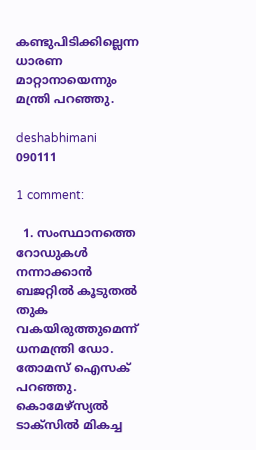കണ്ടുപിടിക്കില്ലെന്ന ധാരണ മാറ്റാനായെന്നും മന്ത്രി പറഞ്ഞു.

deshabhimani 090111

1 comment:

  1. സംസ്ഥാനത്തെ റോഡുകള്‍ നന്നാക്കാന്‍ ബജറ്റില്‍ കൂടുതല്‍ തുക വകയിരുത്തുമെന്ന് ധനമന്ത്രി ഡോ. തോമസ് ഐസക് പറഞ്ഞു. കൊമേഴ്സ്യല്‍ ടാക്സില്‍ മികച്ച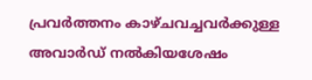പ്രവര്‍ത്തനം കാഴ്ചവച്ചവര്‍ക്കുള്ള അവാര്‍ഡ് നല്‍കിയശേഷം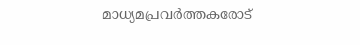മാധ്യമപ്രവര്‍ത്തകരോട്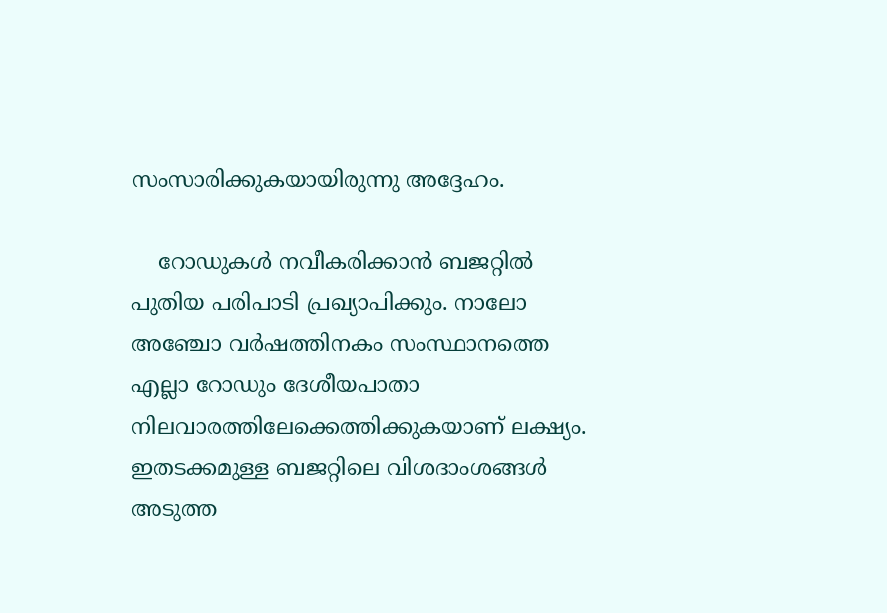സംസാരിക്കുകയായിരുന്നു അദ്ദേഹം.

    റോഡുകള്‍ നവീകരിക്കാന്‍ ബജറ്റില്‍ പുതിയ പരിപാടി പ്രഖ്യാപിക്കും. നാലോ അഞ്ചോ വര്‍ഷത്തിനകം സംസ്ഥാനത്തെ എല്ലാ റോഡും ദേശീയപാതാ നിലവാരത്തിലേക്കെത്തിക്കുകയാണ് ലക്ഷ്യം. ഇതടക്കമുള്ള ബജറ്റിലെ വിശദാംശങ്ങള്‍ അടുത്ത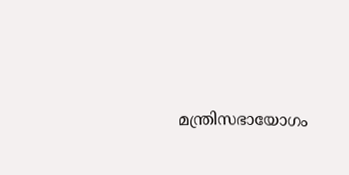മന്ത്രിസഭായോഗം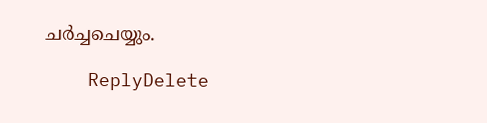ചര്‍ച്ചചെയ്യും.

    ReplyDelete